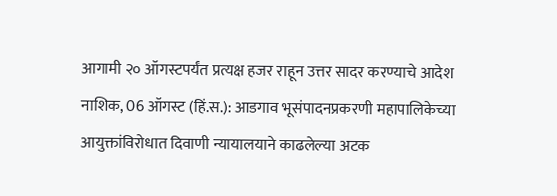आगामी २० ऑगस्टपर्यंत प्रत्यक्ष हजर राहून उत्तर सादर करण्याचे आदेश
नाशिक, 06 ऑगस्ट (हिं.स.): आडगाव भूसंपादनप्रकरणी महापालिकेच्या आयुक्तांविरोधात दिवाणी न्यायालयाने काढलेल्या अटक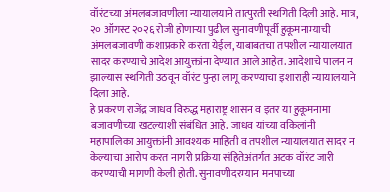वॉरंटच्या अंमलबजावणीला न्यायालयाने तात्पुरती स्थगिती दिली आहे. मात्र, २० ऑगस्ट २०२६ रोजी होणाऱ्या पुढील सुनावणीपूर्वी हुकूमनाम्याची अंमलबजावणी कशाप्रकारे करता येईल, याबाबतचा तपशील न्यायालयात सादर करण्याचे आदेश आयुक्तांना देण्यात आले आहेत. आदेशाचे पालन न झाल्यास स्थगिती उठवून वॉरंट पुन्हा लागू करण्याचा इशाराही न्यायालयाने दिला आहे.
हे प्रकरण राजेंद्र जाधव विरुद्ध महाराष्ट्र शासन व इतर या हुकूमनामा बजावणीच्या खटल्याशी संबंधित आहे. जाधव यांच्या वकिलांनी महापालिका आयुक्तांनी आवश्यक माहिती व तपशील न्यायालयात सादर न केल्याचा आरोप करत नागरी प्रक्रिया संहितेअंतर्गत अटक वॉरंट जारी करण्याची मागणी केली होती. सुनावणीदरम्यान मनपाच्या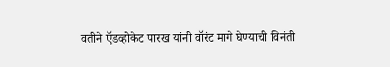वतीने ऍडव्होकेट पारख यांनी वॉरंट मागे घेण्याची विनंती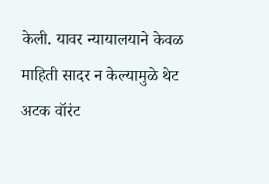केली. यावर न्यायालयाने केवळ माहिती सादर न केल्यामुळे थेट अटक वॉरंट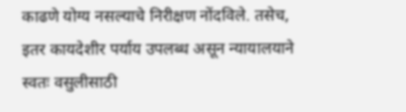काढणे योग्य नसल्याचे निरीक्षण नोंदविले. तसेच, इतर कायदेशीर पर्याय उपलब्ध असून न्यायालयाने स्वतः वसुलीसाठी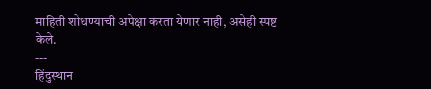माहिती शोधण्याची अपेक्षा करता येणार नाही, असेही स्पष्ट केले.
---
हिंदुस्थान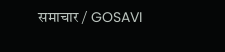समाचार / GOSAVI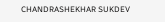CHANDRASHEKHAR SUKDEV